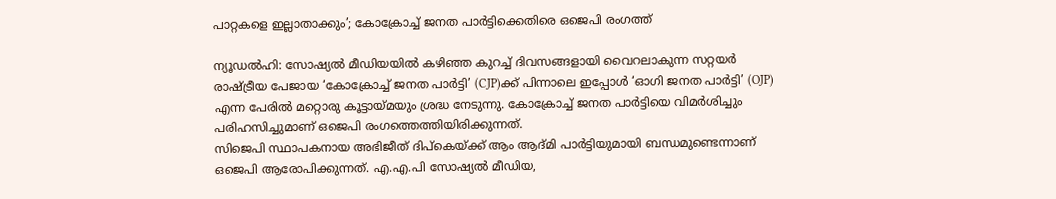പാറ്റകളെ ഇല്ലാതാക്കും’; കോക്രോച്ച് ജനത പാർട്ടിക്കെതിരെ ഒജെപി രംഗത്ത്

ന്യൂഡൽഹി: സോഷ്യൽ മീഡിയയിൽ കഴിഞ്ഞ കുറച്ച് ദിവസങ്ങളായി വൈറലാകുന്ന സറ്റയർ രാഷ്ട്രീയ പേജായ ‘കോക്രോച്ച് ജനത പാർട്ടി’ (CJP)ക്ക് പിന്നാലെ ഇപ്പോൾ ‘ഓഗി ജനത പാർട്ടി’ (OJP) എന്ന പേരിൽ മറ്റൊരു കൂട്ടായ്മയും ശ്രദ്ധ നേടുന്നു. കോക്രോച്ച് ജനത പാർട്ടിയെ വിമർശിച്ചും പരിഹസിച്ചുമാണ് ഒജെപി രംഗത്തെത്തിയിരിക്കുന്നത്.
സിജെപി സ്ഥാപകനായ അഭിജീത് ദിപ്കെയ്ക്ക് ആം ആദ്മി പാർട്ടിയുമായി ബന്ധമുണ്ടെന്നാണ് ഒജെപി ആരോപിക്കുന്നത്. എ.എ.പി സോഷ്യൽ മീഡിയ,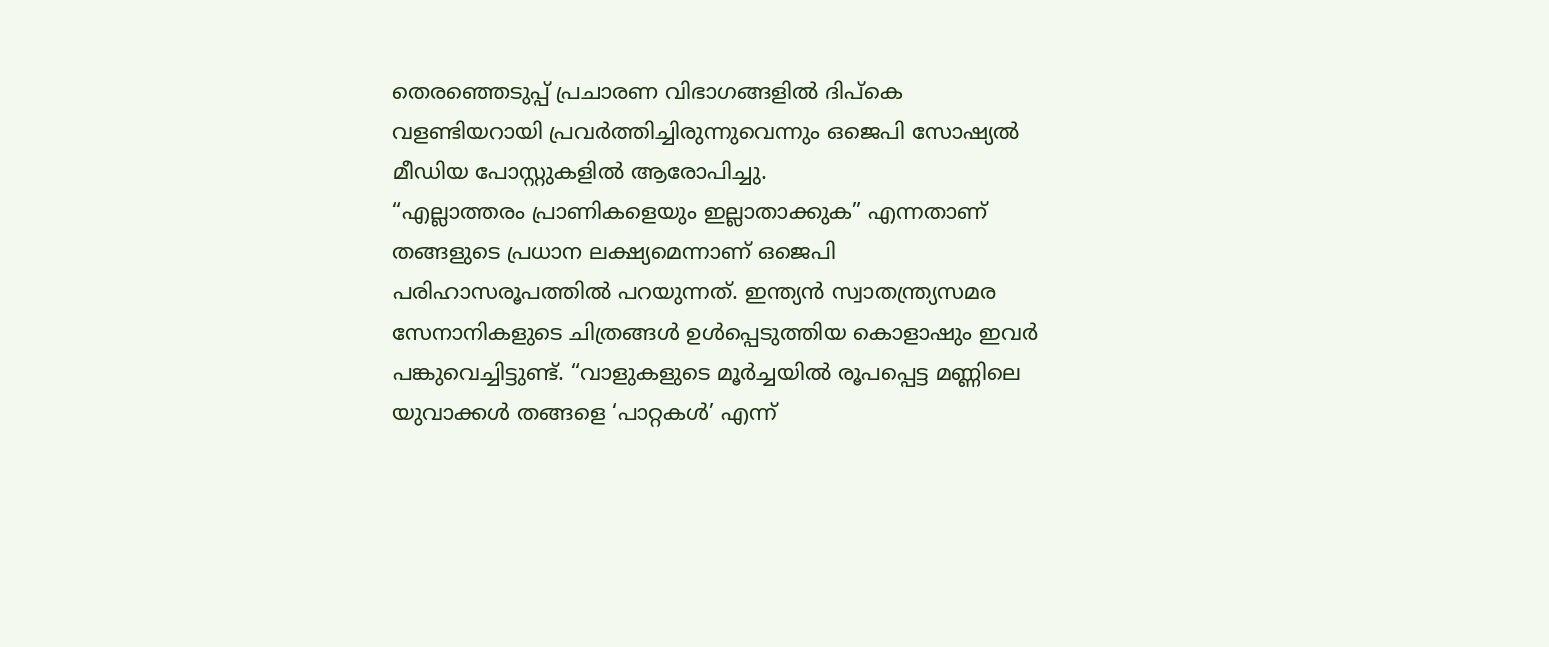തെരഞ്ഞെടുപ്പ് പ്രചാരണ വിഭാഗങ്ങളിൽ ദിപ്കെ വളണ്ടിയറായി പ്രവർത്തിച്ചിരുന്നുവെന്നും ഒജെപി സോഷ്യൽ മീഡിയ പോസ്റ്റുകളിൽ ആരോപിച്ചു.
“എല്ലാത്തരം പ്രാണികളെയും ഇല്ലാതാക്കുക” എന്നതാണ് തങ്ങളുടെ പ്രധാന ലക്ഷ്യമെന്നാണ് ഒജെപി പരിഹാസരൂപത്തിൽ പറയുന്നത്. ഇന്ത്യൻ സ്വാതന്ത്ര്യസമര സേനാനികളുടെ ചിത്രങ്ങൾ ഉൾപ്പെടുത്തിയ കൊളാഷും ഇവർ പങ്കുവെച്ചിട്ടുണ്ട്. “വാളുകളുടെ മൂർച്ചയിൽ രൂപപ്പെട്ട മണ്ണിലെ യുവാക്കൾ തങ്ങളെ ‘പാറ്റകൾ’ എന്ന്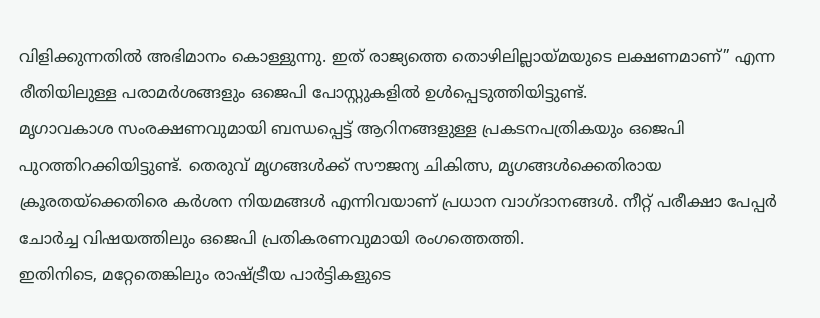വിളിക്കുന്നതിൽ അഭിമാനം കൊള്ളുന്നു. ഇത് രാജ്യത്തെ തൊഴിലില്ലായ്മയുടെ ലക്ഷണമാണ്” എന്ന രീതിയിലുള്ള പരാമർശങ്ങളും ഒജെപി പോസ്റ്റുകളിൽ ഉൾപ്പെടുത്തിയിട്ടുണ്ട്.
മൃഗാവകാശ സംരക്ഷണവുമായി ബന്ധപ്പെട്ട് ആറിനങ്ങളുള്ള പ്രകടനപത്രികയും ഒജെപി പുറത്തിറക്കിയിട്ടുണ്ട്. തെരുവ് മൃഗങ്ങൾക്ക് സൗജന്യ ചികിത്സ, മൃഗങ്ങൾക്കെതിരായ ക്രൂരതയ്ക്കെതിരെ കർശന നിയമങ്ങൾ എന്നിവയാണ് പ്രധാന വാഗ്ദാനങ്ങൾ. നീറ്റ് പരീക്ഷാ പേപ്പർ ചോർച്ച വിഷയത്തിലും ഒജെപി പ്രതികരണവുമായി രംഗത്തെത്തി.
ഇതിനിടെ, മറ്റേതെങ്കിലും രാഷ്ട്രീയ പാർട്ടികളുടെ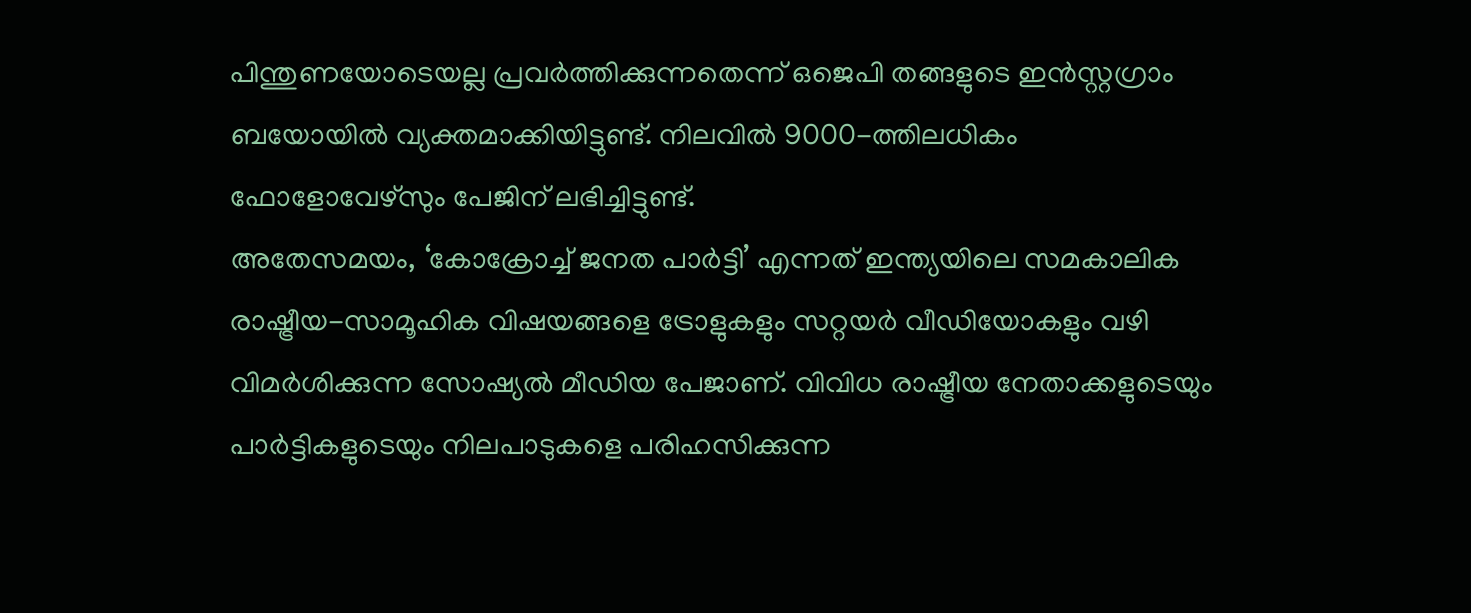പിന്തുണയോടെയല്ല പ്രവർത്തിക്കുന്നതെന്ന് ഒജെപി തങ്ങളുടെ ഇൻസ്റ്റഗ്രാം ബയോയിൽ വ്യക്തമാക്കിയിട്ടുണ്ട്. നിലവിൽ 9000-ത്തിലധികം ഫോളോവേഴ്സും പേജിന് ലഭിച്ചിട്ടുണ്ട്.
അതേസമയം, ‘കോക്രോച്ച് ജനത പാർട്ടി’ എന്നത് ഇന്ത്യയിലെ സമകാലിക രാഷ്ട്രീയ-സാമൂഹിക വിഷയങ്ങളെ ട്രോളുകളും സറ്റയർ വീഡിയോകളും വഴി വിമർശിക്കുന്ന സോഷ്യൽ മീഡിയ പേജാണ്. വിവിധ രാഷ്ട്രീയ നേതാക്കളുടെയും പാർട്ടികളുടെയും നിലപാടുകളെ പരിഹസിക്കുന്ന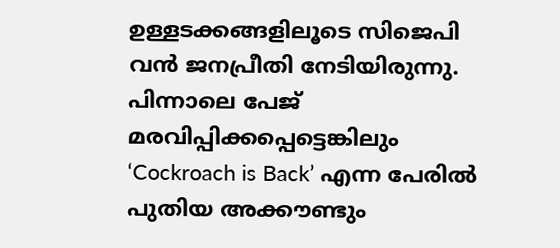ഉള്ളടക്കങ്ങളിലൂടെ സിജെപി വൻ ജനപ്രീതി നേടിയിരുന്നു. പിന്നാലെ പേജ് മരവിപ്പിക്കപ്പെട്ടെങ്കിലും ‘Cockroach is Back’ എന്ന പേരിൽ പുതിയ അക്കൗണ്ടും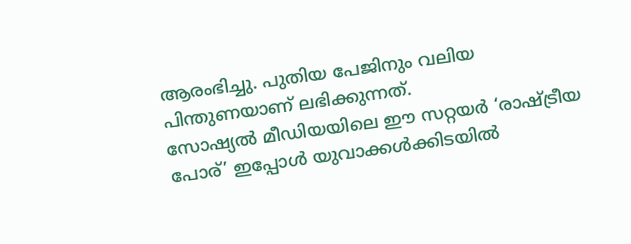ആരംഭിച്ചു. പുതിയ പേജിനും വലിയ പിന്തുണയാണ് ലഭിക്കുന്നത്.
സോഷ്യൽ മീഡിയയിലെ ഈ സറ്റയർ ‘രാഷ്ട്രീയ പോര്’ ഇപ്പോൾ യുവാക്കൾക്കിടയിൽ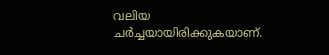വലിയ ചർച്ചയായിരിക്കുകയാണ്.